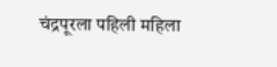चंद्रपूरला पहिली महिला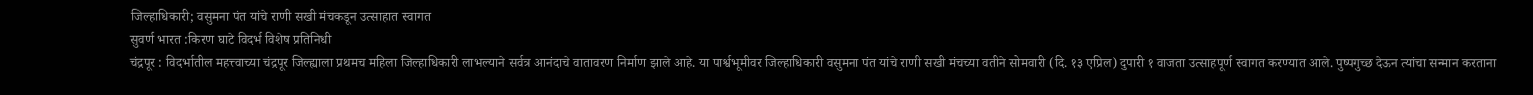जिल्हाधिकारी; वसुमना पंत यांचे राणी सखी मंचकडून उत्साहात स्वागत
सुवर्ण भारत :किरण घाटे विदर्भ विशेष प्रतिनिधी
चंद्रपूर : विदर्भातील महत्त्वाच्या चंद्रपूर जिल्ह्याला प्रथमच महिला जिल्हाधिकारी लाभल्याने सर्वत्र आनंदाचे वातावरण निर्माण झाले आहे. या पार्श्वभूमीवर जिल्हाधिकारी वसुमना पंत यांचे राणी सखी मंचच्या वतीने सोमवारी (दि. १३ एप्रिल) दुपारी १ वाजता उत्साहपूर्ण स्वागत करण्यात आले. पुष्पगुच्छ देऊन त्यांचा सन्मान करताना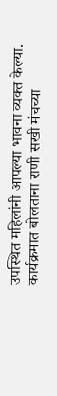उपस्थित महिलांनी आपल्या भावना व्यक्त केल्या.
कार्यक्रमात बोलताना राणी सखी मंचच्या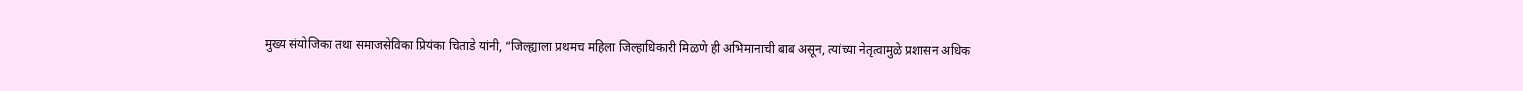मुख्य संयोजिका तथा समाजसेविका प्रियंका चिताडे यांनी, “जिल्ह्याला प्रथमच महिला जिल्हाधिकारी मिळणे ही अभिमानाची बाब असून, त्यांच्या नेतृत्वामुळे प्रशासन अधिक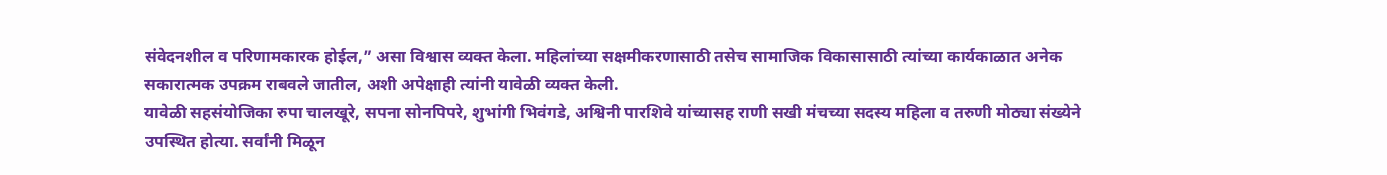संवेदनशील व परिणामकारक होईल,” असा विश्वास व्यक्त केला. महिलांच्या सक्षमीकरणासाठी तसेच सामाजिक विकासासाठी त्यांच्या कार्यकाळात अनेक सकारात्मक उपक्रम राबवले जातील, अशी अपेक्षाही त्यांनी यावेळी व्यक्त केली.
यावेळी सहसंयोजिका रुपा चालखूरे, सपना सोनपिपरे, शुभांगी भिवंगडे, अश्विनी पारशिवे यांच्यासह राणी सखी मंचच्या सदस्य महिला व तरुणी मोठ्या संख्येने उपस्थित होत्या. सर्वांनी मिळून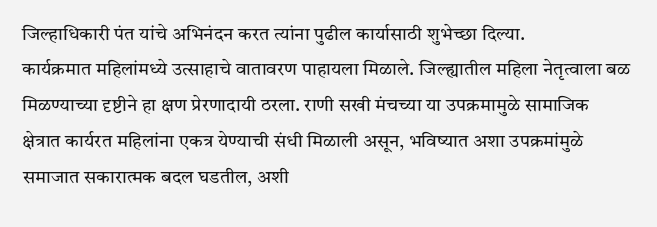जिल्हाधिकारी पंत यांचे अभिनंदन करत त्यांना पुढील कार्यासाठी शुभेच्छा दिल्या.
कार्यक्रमात महिलांमध्ये उत्साहाचे वातावरण पाहायला मिळाले. जिल्ह्यातील महिला नेतृत्वाला बळ मिळण्याच्या दृष्टीने हा क्षण प्रेरणादायी ठरला. राणी सखी मंचच्या या उपक्रमामुळे सामाजिक क्षेत्रात कार्यरत महिलांना एकत्र येण्याची संधी मिळाली असून, भविष्यात अशा उपक्रमांमुळे समाजात सकारात्मक बदल घडतील, अशी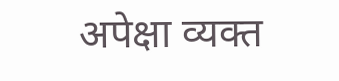अपेक्षा व्यक्त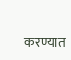करण्यात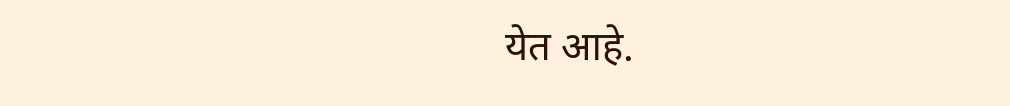येत आहे.